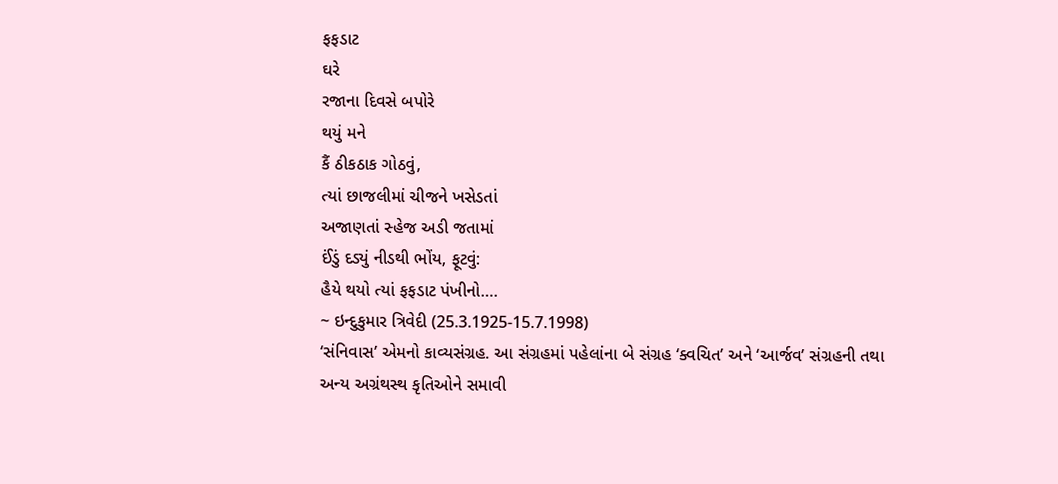ફફડાટ
ઘરે
રજાના દિવસે બપોરે
થયું મને
કૈં ઠીકઠાક ગોઠવું,
ત્યાં છાજલીમાં ચીજને ખસેડતાં
અજાણતાં સ્હેજ અડી જતામાં
ઈંડું દડ્યું નીડથી ભોંય, ફૂટવું:
હૈયે થયો ત્યાં ફફડાટ પંખીનો….
~ ઇન્દુકુમાર ત્રિવેદી (25.3.1925-15.7.1998)
‘સંનિવાસ’ એમનો કાવ્યસંગ્રહ. આ સંગ્રહમાં પહેલાંના બે સંગ્રહ ‘ક્વચિત’ અને ‘આર્જવ’ સંગ્રહની તથા અન્ય અગ્રંથસ્થ કૃતિઓને સમાવી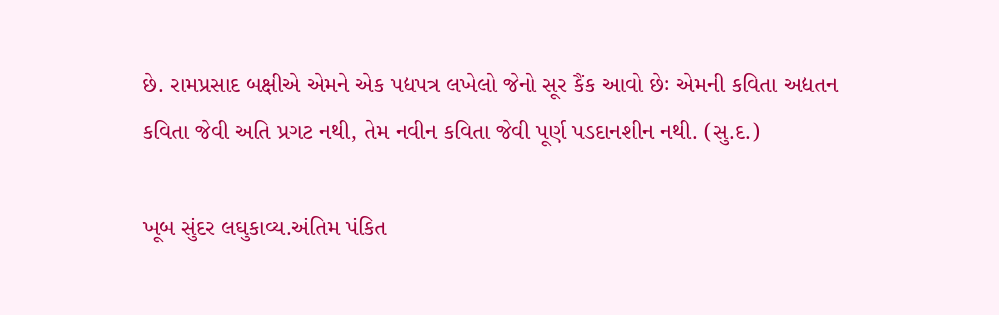છે. રામપ્રસાદ બક્ષીએ એમને એક પદ્યપત્ર લખેલો જેનો સૂર કૈંક આવો છેઃ એમની કવિતા અદ્યતન કવિતા જેવી અતિ પ્રગટ નથી, તેમ નવીન કવિતા જેવી પૂર્ણ પડદાનશીન નથી. (સુ.દ.)

ખૂબ સુંદર લઘુકાવ્ય.અંતિમ પંકિત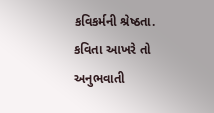કવિકર્મની શ્રેષ્ઠતા.
કવિતા આખરે તો અનુભવાતી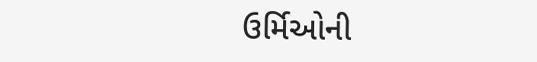ઉર્મિઓની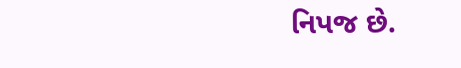નિપજ છે.